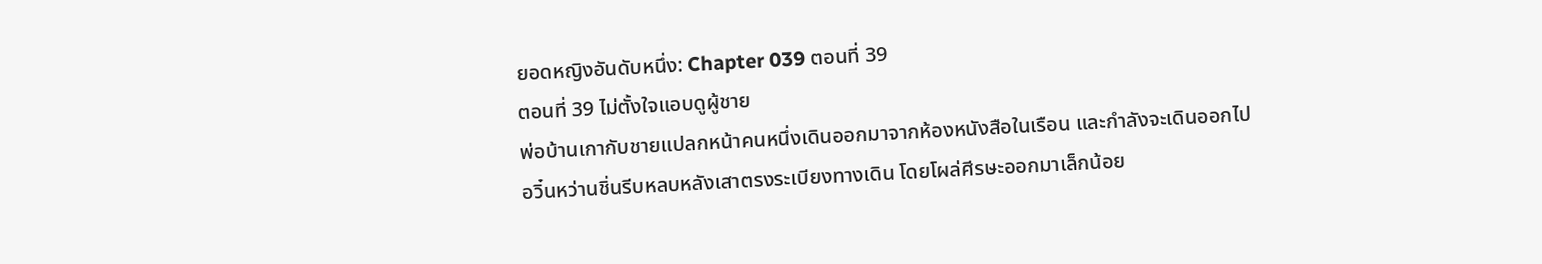ยอดหญิงอันดับหนึ่ง: Chapter 039 ตอนที่ 39
ตอนที่ 39 ไม่ตั้งใจแอบดูผู้ชาย
พ่อบ้านเกากับชายแปลกหน้าคนหนึ่งเดินออกมาจากห้องหนังสือในเรือน และกำลังจะเดินออกไป
อวิ๋นหว่านชิ่นรีบหลบหลังเสาตรงระเบียงทางเดิน โดยโผล่ศีรษะออกมาเล็กน้อย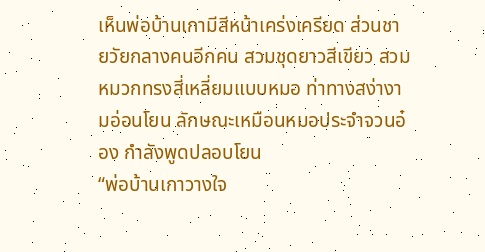เห็นพ่อบ้านเกามีสีหน้าเคร่งเครียด ส่วนชายวัยกลางคนอีกคน สวมชุดยาวสีเขียว สวมหมวกทรงสี่เหลี่ยมแบบหมอ ท่าทางสง่างามอ่อนโยน ลักษณะเหมือนหมอประจำจวนอ๋อง กำลังพูดปลอบโยน
“พ่อบ้านเกาวางใจ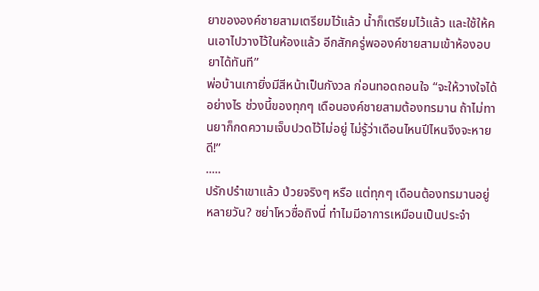ยาขององค์ชายสามเตรียมไว้แล้ว น้ำก็เตรียมไว้แล้ว และใช้ให้คนเอาไปวางไว้ในห้องแล้ว อีกสักครู่พอองค์ชายสามเข้าห้องอบยาได้ทันที”
พ่อบ้านเกายิ่งมีสีหน้าเป็นกังวล ก่อนทอดถอนใจ “จะให้วางใจได้อย่างไร ช่วงนี้ของทุกๆ เดือนองค์ชายสามต้องทรมาน ถ้าไม่ทานยาก็กดความเจ็บปวดไว้ไม่อยู่ ไม่รู้ว่าเดือนไหนปีไหนจึงจะหายดี!”
.....
ปรักปรำเขาแล้ว ป่วยจริงๆ หรือ แต่ทุกๆ เดือนต้องทรมานอยู่หลายวัน? ซย่าโหวซื่อถิงนี่ ทำไมมีอาการเหมือนเป็นประจำ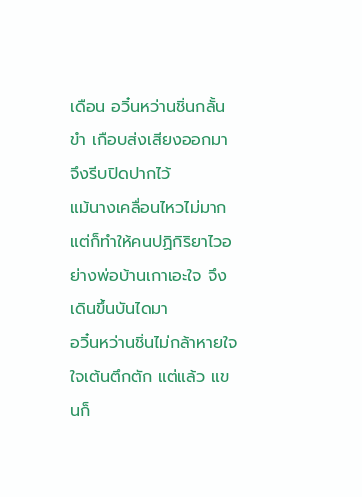เดือน อวิ๋นหว่านชิ่นกลั้นขำ เกือบส่งเสียงออกมา จึงรีบปิดปากไว้
แม้นางเคลื่อนไหวไม่มาก แต่ก็ทำให้คนปฏิกิริยาไวอย่างพ่อบ้านเกาเอะใจ จึงเดินขึ้นบันไดมา
อวิ๋นหว่านชิ่นไม่กล้าหายใจ ใจเต้นตึกตัก แต่แล้ว แขนก็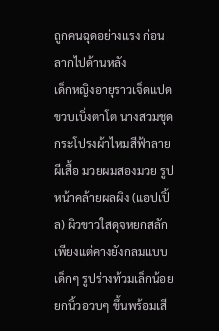ถูกคนฉุดอย่างแรง ก่อนลากไปด้านหลัง
เด็กหญิงอายุราวเจ็ดแปดขวบเบิ่งตาโต นางสวมชุดกระโปรงผ้าไหมสีฟ้าลายผีเสื้อ มวยผมสองมวย รูปหน้าคล้ายผลผิง (แอปเปิ้ล) ผิวขาวใสดุจหยกสลัก เพียงแต่คางยังกลมแบบเด็กๆ รูปร่างท้วมเล็กน้อย ยกนิ้วอวบๆ ขึ้นพร้อมเสี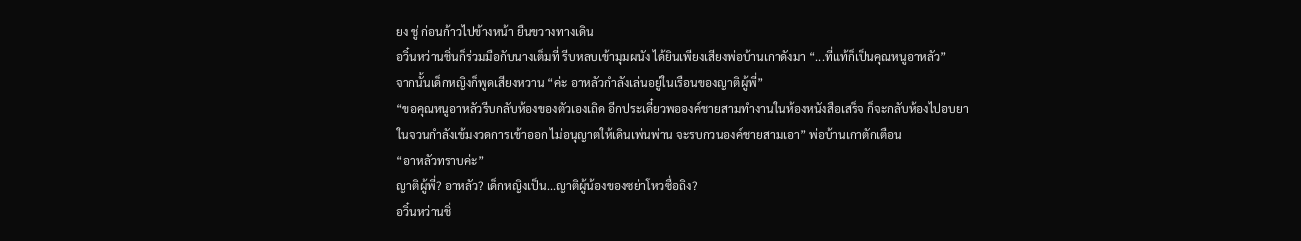ยง ชู่ ก่อนก้าวไปข้างหน้า ยืนขวางทางเดิน
อวิ๋นหว่านชิ่นก็ร่วมมือกับนางเต็มที่ รีบหลบเข้ามุมผนัง ได้ยินเพียงเสียงพ่อบ้านเกาดังมา “...ที่แท้ก็เป็นคุณหนูอาหลัว”
จากนั้นเด็กหญิงก็พูดเสียงหวาน “ค่ะ อาหลัวกำลังเล่นอยู่ในเรือนของญาติผู้พี่”
“ขอคุณหนูอาหลัวรีบกลับห้องของตัวเองเถิด อีกประเดี๋ยวพอองค์ชายสามทำงานในห้องหนังสือเสร็จ ก็จะกลับห้องไปอบยา ในจวนกำลังเข้มงวดการเข้าออก ไม่อนุญาตให้เดินเพ่นพ่าน จะรบกวนองค์ชายสามเอา” พ่อบ้านเกาตักเตือน
“อาหลัวทราบค่ะ”
ญาติผู้พี่? อาหลัว? เด็กหญิงเป็น...ญาติผู้น้องของซย่าโหวซื่อถิง?
อวิ๋นหว่านชิ่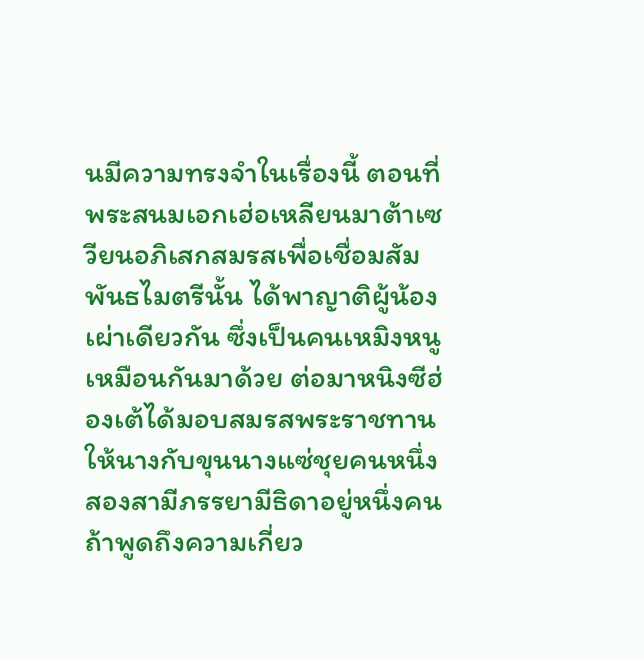นมีความทรงจำในเรื่องนี้ ตอนที่พระสนมเอกเฮ่อเหลียนมาต้าเซวียนอภิเสกสมรสเพื่อเชื่อมสัมพันธไมตรีนั้น ได้พาญาติผู้น้องเผ่าเดียวกัน ซึ่งเป็นคนเหมิงหนูเหมือนกันมาด้วย ต่อมาหนิงซีฮ่องเต้ได้มอบสมรสพระราชทานให้นางกับขุนนางแซ่ชุยคนหนึ่ง สองสามีภรรยามีธิดาอยู่หนึ่งคน ถ้าพูดถึงความเกี่ยว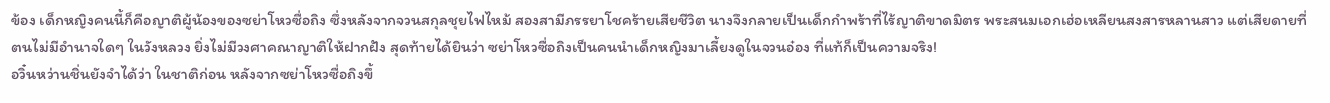ข้อง เด็กหญิงคนนี้ก็คือญาติผู้น้องของซย่าโหวซื่อถิง ซึ่งหลังจากจวนสกุลชุยไฟไหม้ สองสามีภรรยาโชคร้ายเสียชีวิต นางจึงกลายเป็นเด็กกำพร้าที่ไร้ญาติขาดมิตร พระสนมเอกเฮ่อเหลียนสงสารหลานสาว แต่เสียดายที่ตนไม่มีอำนาจใดๆ ในวังหลวง ยิ่งไม่มีวงศาคณาญาติให้ฝากฝัง สุดท้ายได้ยินว่า ซย่าโหวซื่อถิงเป็นคนนำเด็กหญิงมาเลี้ยงดูในจวนอ๋อง ที่แท้ก็เป็นความจริง!
อวิ๋นหว่านชิ่นยังจำได้ว่า ในชาติก่อน หลังจากซย่าโหวซื่อถิงขึ้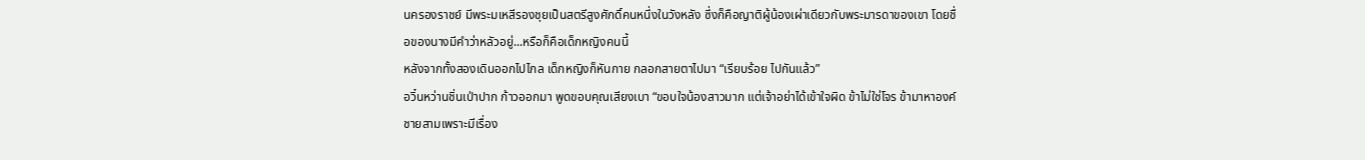นครองราชย์ มีพระมเหสีรองชุยเป็นสตรีสูงศักดิ์คนหนึ่งในวังหลัง ซึ่งก็คือญาติผู้น้องเผ่าเดียวกับพระมารดาของเขา โดยชื่อของนางมีคำว่าหลัวอยู่...หรือก็คือเด็กหญิงคนนี้
หลังจากทั้งสองเดินออกไปไกล เด็กหญิงก็หันกาย กลอกสายตาไปมา “เรียบร้อย ไปกันแล้ว”
อวิ๋นหว่านชิ่นเป่าปาก ก้าวออกมา พูดขอบคุณเสียงเบา “ขอบใจน้องสาวมาก แต่เจ้าอย่าได้เข้าใจผิด ข้าไม่ใช่โจร ข้ามาหาองค์ชายสามเพราะมีเรื่อง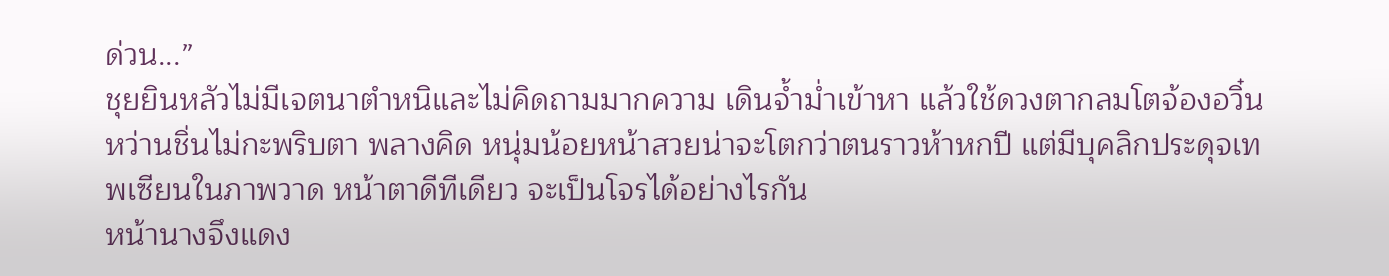ด่วน...”
ชุยยินหลัวไม่มีเจตนาตำหนิและไม่คิดถามมากความ เดินจ้ำม่ำเข้าหา แล้วใช้ดวงตากลมโตจ้องอวิ๋นหว่านชิ่นไม่กะพริบตา พลางคิด หนุ่มน้อยหน้าสวยน่าจะโตกว่าตนราวห้าหกปี แต่มีบุคลิกประดุจเทพเซียนในภาพวาด หน้าตาดีทีเดียว จะเป็นโจรได้อย่างไรกัน
หน้านางจึงแดง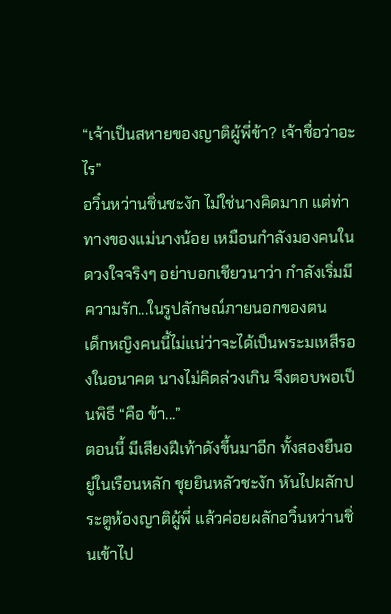“เจ้าเป็นสหายของญาติผู้พี่ข้า? เจ้าชื่อว่าอะไร”
อวิ๋นหว่านชิ่นชะงัก ไม่ใช่นางคิดมาก แต่ท่าทางของแม่นางน้อย เหมือนกำลังมองคนในดวงใจจริงๆ อย่าบอกเชียวนาว่า กำลังเริ่มมีความรัก...ในรูปลักษณ์ภายนอกของตน
เด็กหญิงคนนี้ไม่แน่ว่าจะได้เป็นพระมเหสีรองในอนาคต นางไม่คิดล่วงเกิน จึงตอบพอเป็นพิธี “คือ ข้า...”
ตอนนี้ มีเสียงฝีเท้าดังขึ้นมาอีก ทั้งสองยืนอยู่ในเรือนหลัก ชุยยินหลัวชะงัก หันไปผลักประตูห้องญาติผู้พี่ แล้วค่อยผลักอวิ๋นหว่านชิ่นเข้าไป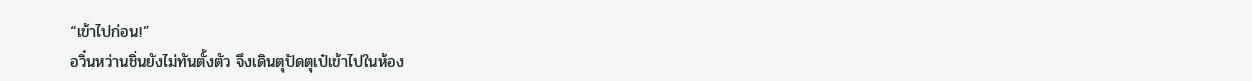“เข้าไปก่อน!”
อวิ๋นหว่านชิ่นยังไม่ทันตั้งตัว จึงเดินตุปัดตุเป๋เข้าไปในห้อง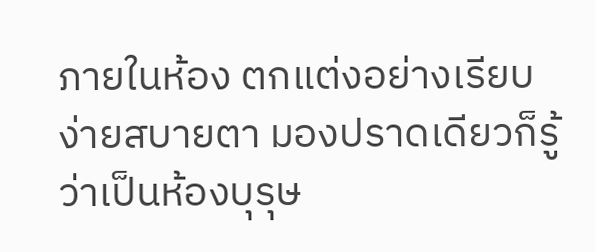ภายในห้อง ตกแต่งอย่างเรียบง่ายสบายตา มองปราดเดียวก็รู้ว่าเป็นห้องบุรุษ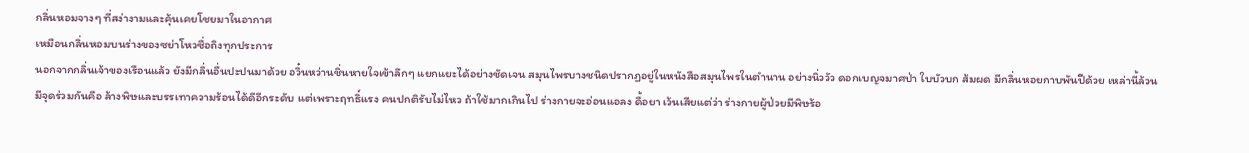กลิ่นหอมจางๆ ที่สง่างามและคุ้นเคยโชยมาในอากาศ
เหมือนกลิ่นหอมบนร่างของซย่าโหวซื่อถิงทุกประการ
นอกจากกลิ่นเจ้าของเรือนแล้ว ยังมีกลิ่นอื่นปะปนมาด้วย อวิ๋นหว่านชิ่นหายใจเข้าลึกๆ แยกแยะได้อย่างชัดเจน สมุนไพรบางชนิดปรากฏอยู่ในหนังสือสมุนไพรในตำนาน อย่างนิ่ววัว ดอกเบญจมาศป่า ใบบัวบก ส้มผด มีกลิ่นหอยกาบพันปีด้วย เหล่านี้ล้วนมีจุดร่วมกันคือ ล้างพิษและบรรเทาความร้อนได้ดีอีกระดับ แต่เพราะฤทธิ์แรง คนปกติรับไม่ไหว ถ้าใช้มากเกินไป ร่างกายจะอ่อนแอลง ดื้อยา เว้นเสียแต่ว่า ร่างกายผู้ป่วยมีพิษร้อ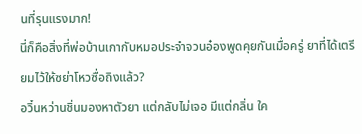นที่รุนแรงมาก!
นี่ก็คือสิ่งที่พ่อบ้านเกากับหมอประจำจวนอ๋องพูดคุยกันเมื่อครู่ ยาที่ได้เตรียมไว้ให้ซย่าโหวซื่อถิงแล้ว?
อวิ๋นหว่านชิ่นมองหาตัวยา แต่กลับไม่เจอ มีแต่กลิ่น ใค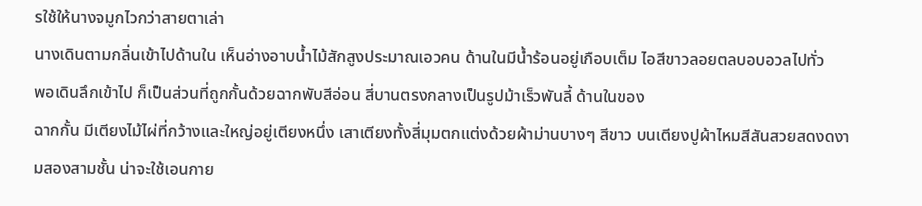รใช้ให้นางจมูกไวกว่าสายตาเล่า
นางเดินตามกลิ่นเข้าไปด้านใน เห็นอ่างอาบน้ำไม้สักสูงประมาณเอวคน ด้านในมีน้ำร้อนอยู่เกือบเต็ม ไอสีขาวลอยตลบอบอวลไปทั่ว
พอเดินลึกเข้าไป ก็เป็นส่วนที่ถูกกั้นด้วยฉากพับสีอ่อน สี่บานตรงกลางเป็นรูปม้าเร็วพันลี้ ด้านในของ
ฉากกั้น มีเตียงไม้ไผ่ที่กว้างและใหญ่อยู่เตียงหนึ่ง เสาเตียงทั้งสี่มุมตกแต่งด้วยผ้าม่านบางๆ สีขาว บนเตียงปูผ้าไหมสีสันสวยสดงดงามสองสามชั้น น่าจะใช้เอนกาย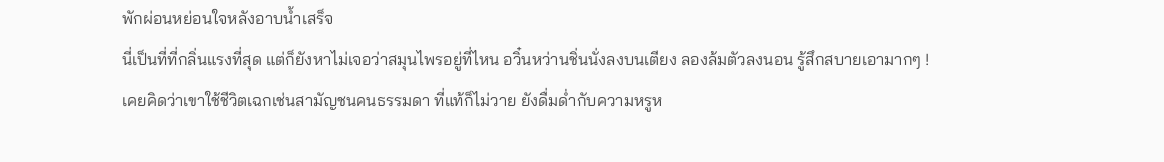พักผ่อนหย่อนใจหลังอาบน้ำเสร็จ
นี่เป็นที่ที่กลิ่นแรงที่สุด แต่ก็ยังหาไม่เจอว่าสมุนไพรอยู่ที่ไหน อวิ๋นหว่านชิ่นนั่งลงบนเตียง ลองล้มตัวลงนอน รู้สึกสบายเอามากๆ !
เคยคิดว่าเขาใช้ชีวิตเฉกเช่นสามัญชนคนธรรมดา ที่แท้ก็ไม่วาย ยังดื่มด่ำกับความหรูห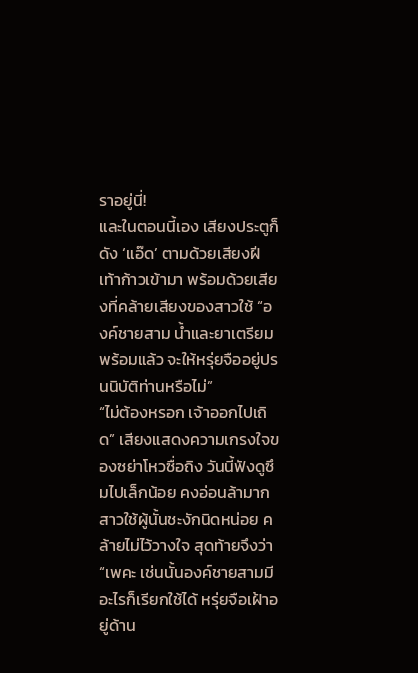ราอยู่นี่!
และในตอนนี้เอง เสียงประตูก็ดัง ‘แอ๊ด’ ตามด้วยเสียงฝีเท้าก้าวเข้ามา พร้อมด้วยเสียงที่คล้ายเสียงของสาวใช้ “องค์ชายสาม น้ำและยาเตรียมพร้อมแล้ว จะให้หรุ่ยจืออยู่ปรนนิบัติท่านหรือไม่”
“ไม่ต้องหรอก เจ้าออกไปเถิด” เสียงแสดงความเกรงใจของซย่าโหวซื่อถิง วันนี้ฟังดูซึมไปเล็กน้อย คงอ่อนล้ามาก
สาวใช้ผู้นั้นชะงักนิดหน่อย คล้ายไม่ไว้วางใจ สุดท้ายจึงว่า “เพคะ เช่นนั้นองค์ชายสามมีอะไรก็เรียกใช้ได้ หรุ่ยจือเฝ้าอยู่ด้าน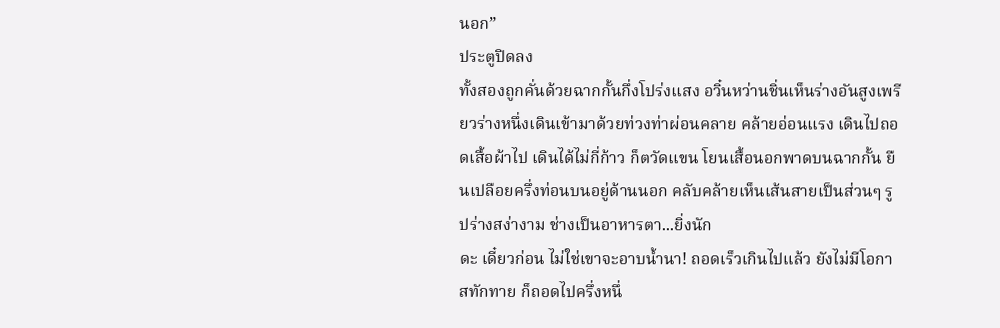นอก”
ประตูปิดลง
ทั้งสองถูกคั่นด้วยฉากกั้นกึ่งโปร่งแสง อวิ๋นหว่านชิ่นเห็นร่างอันสูงเพรียวร่างหนึ่งเดินเข้ามาด้วยท่วงท่าผ่อนคลาย คล้ายอ่อนแรง เดินไปถอดเสื้อผ้าไป เดินได้ไม่กี่ก้าว ก็ตวัดแขน โยนเสื้อนอกพาดบนฉากกั้น ยืนเปลือยครึ่งท่อนบนอยู่ด้านนอก คลับคล้ายเห็นเส้นสายเป็นส่วนๆ รูปร่างสง่างาม ช่างเป็นอาหารตา...ยิ่งนัก
ดะ เดี๋ยวก่อน ไม่ใช่เขาจะอาบน้ำนา! ถอดเร็วเกินไปแล้ว ยังไม่มีโอกาสทักทาย ก็ถอดไปครึ่งหนึ่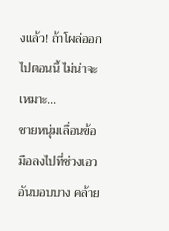งแล้ว! ถ้าโผล่ออกไปตอนนี้ ไม่น่าจะเหมาะ...
ชายหนุ่มเลื่อนข้อมือลงไปที่ช่วงเอวอันบอบบาง คล้าย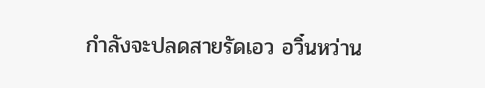กำลังจะปลดสายรัดเอว อวิ๋นหว่าน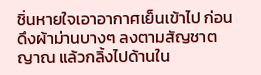ชิ่นหายใจเอาอากาศเย็นเข้าไป ก่อนดึงผ้าม่านบางๆ ลงตามสัญชาตญาณ แล้วกลิ้งไปด้านใน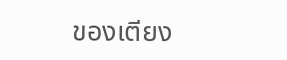ของเตียง